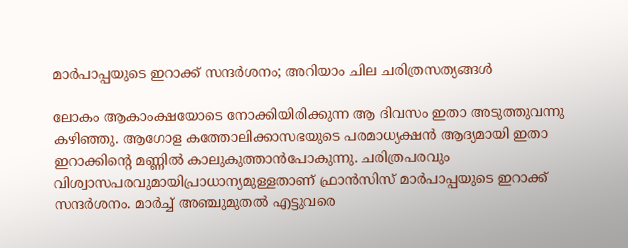മാര്‍പാപ്പയുടെ ഇറാക്ക് സന്ദര്‍ശനം; അറിയാം ചില ചരിത്രസത്യങ്ങള്‍

ലോകം ആകാംക്ഷയോടെ നോക്കിയിരിക്കുന്ന ആ ദിവസം ഇതാ അടുത്തുവന്നു കഴിഞ്ഞു. ആഗോള കത്തോലിക്കാസഭയുടെ പരമാധ്യക്ഷന്‍ ആദ്യമായി ഇതാ ഇറാക്കിന്റെ മണ്ണില്‍ കാലുകുത്താന്‍പോകുന്നു. ചരിത്രപരവും വിശ്വാസപരവുമായിപ്രാധാന്യമുള്ളതാണ് ഫ്രാന്‍സിസ് മാര്‍പാപ്പയുടെ ഇറാക്ക് സന്ദര്‍ശനം. മാര്‍ച്ച് അഞ്ചുമുതല്‍ എട്ടുവരെ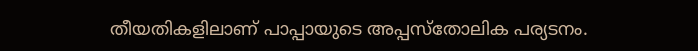തീയതികളിലാണ് പാപ്പായുടെ അപ്പസ്‌തോലിക പര്യടനം.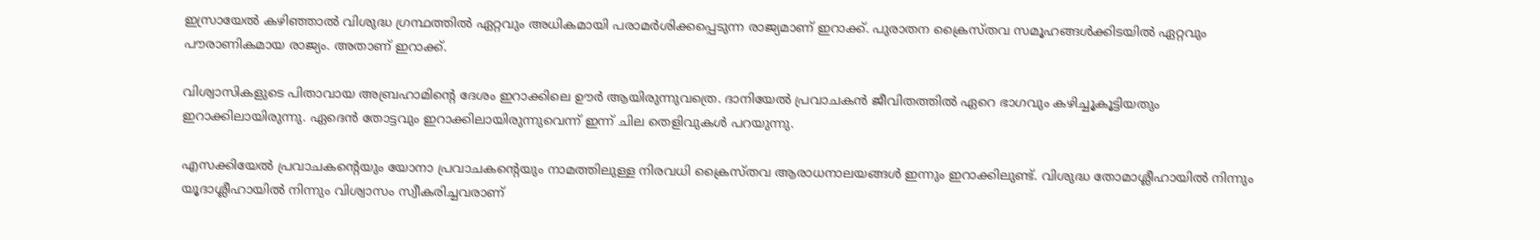ഇസ്രായേല്‍ കഴിഞ്ഞാല്‍ വിശുദ്ധ ഗ്രന്ഥത്തില്‍ ഏറ്റവും അധികമായി പരാമര്‍ശിക്കപ്പെടുന്ന രാജ്യമാണ് ഇറാക്ക്. പുരാതന ക്രൈസ്തവ സമൂഹങ്ങള്‍ക്കിടയില്‍ ഏറ്റവും പൗരാണികമായ രാജ്യം. അതാണ് ഇറാക്ക്.

വിശ്വാസികളുടെ പിതാവായ അബ്രഹാമിന്റെ ദേശം ഇറാക്കിലെ ഊര്‍ ആയിരുന്നുവത്രെ. ദാനിയേല്‍ പ്രവാചകന്‍ ജീവിതത്തില്‍ ഏറെ ഭാഗവും കഴിച്ചൂകൂട്ടിയതും ഇറാക്കിലായിരുന്നു. ഏദെന്‍ തോട്ടവും ഇറാക്കിലായിരുന്നുവെന്ന് ഇന്ന് ചില തെളിവുകള്‍ പറയുന്നു.

എസക്കിയേല്‍ പ്രവാചകന്റെയും യോനാ പ്രവാചകന്റെയും നാമത്തിലുള്ള നിരവധി ക്രൈസ്തവ ആരാധനാലയങ്ങള്‍ ഇന്നും ഇറാക്കിലുണ്ട്. വിശുദ്ധ തോമാശ്ലീഹായില്‍ നിന്നും യൂദാശ്ലീഹായില്‍ നിന്നും വിശ്വാസം സ്വീകരിച്ചവരാണ്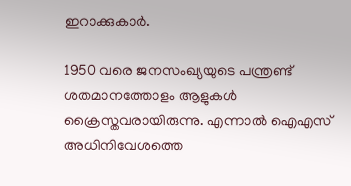ഇറാക്കുകാര്‍.

1950 വരെ ജനസംഖ്യയുടെ പന്ത്രണ്ട് ശതമാനത്തോളം ആളുകള്‍ ക്രൈസ്തവരായിരുന്നു. എന്നാല്‍ ഐഎസ് അധിനിവേശത്തെ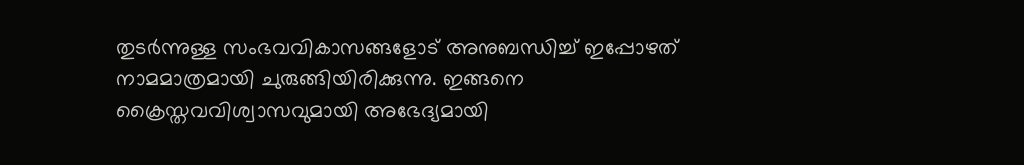തുടര്‍ന്നുള്ള സംഭവവികാസങ്ങളോട് അനുബന്ധിച്ച് ഇപ്പോഴത് നാമമാത്രമായി ചുരുങ്ങിയിരിക്കുന്നു. ഇങ്ങനെ ക്രൈസ്തവവിശ്വാസവുമായി അഭേദ്യമായി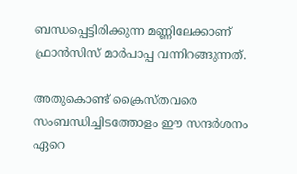ബന്ധപ്പെട്ടിരിക്കുന്ന മണ്ണിലേക്കാണ് ഫ്രാന്‍സിസ് മാര്‍പാപ്പ വന്നിറങ്ങുന്നത്.

അതുകൊണ്ട് ക്രൈസ്തവരെ സംബന്ധിച്ചിടത്തോളം ഈ സന്ദര്‍ശനം ഏറെ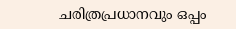ചരിത്രപ്രധാനവും ഒപ്പം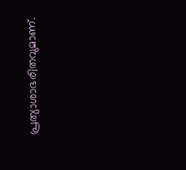പ്രത്യാശാഭരിതവുമാണ്.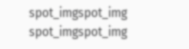spot_imgspot_img
spot_imgspot_img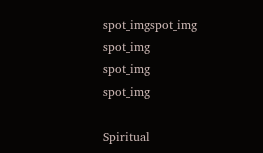spot_imgspot_img
spot_img
spot_img
spot_img

Spiritual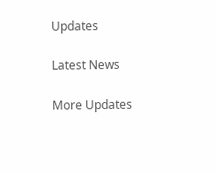Updates

Latest News

More Updates